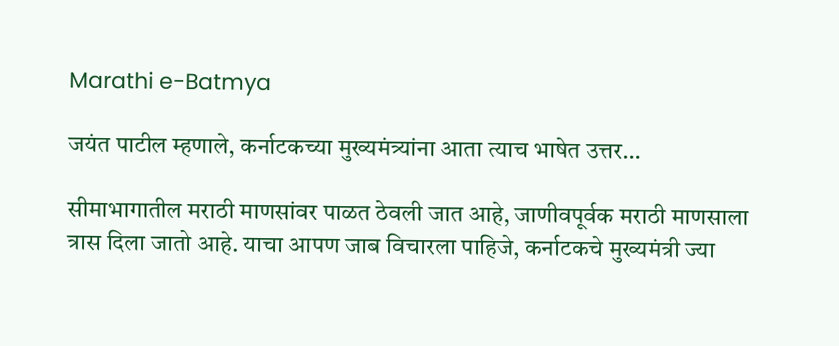Marathi e-Batmya

जयंत पाटील म्हणाले, कर्नाटकच्या मुख्यमंत्र्यांना आता त्याच भाषेत उत्तर…

सीमाभागातील मराठी माणसांवर पाळत ठेवली जात आहे, जाणीवपूर्वक मराठी माणसाला त्रास दिला जातो आहे. याचा आपण जाब विचारला पाहिजे, कर्नाटकचे मुख्यमंत्री ज्या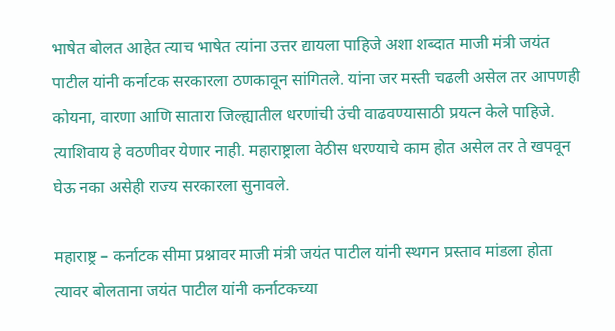भाषेत बोलत आहेत त्याच भाषेत त्यांना उत्तर द्यायला पाहिजे अशा शब्दात माजी मंत्री जयंत पाटील यांनी कर्नाटक सरकारला ठणकावून सांगितले. यांना जर मस्ती चढली असेल तर आपणही कोयना, वारणा आणि सातारा जिल्ह्यातील धरणांची उंची वाढवण्यासाठी प्रयत्न केले पाहिजे. त्याशिवाय हे वठणीवर येणार नाही. महाराष्ट्राला वेठीस धरण्याचे काम होत असेल तर ते खपवून घेऊ नका असेही राज्य सरकारला सुनावले.

महाराष्ट्र – कर्नाटक सीमा प्रश्नावर माजी मंत्री जयंत पाटील यांनी स्थगन प्रस्ताव मांडला होता त्यावर बोलताना जयंत पाटील यांनी कर्नाटकच्या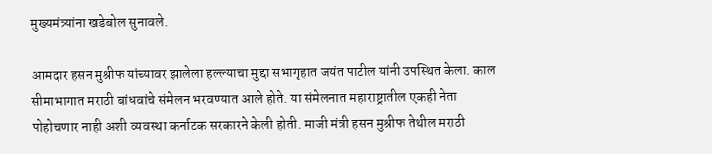मुख्यमंत्र्यांना खडेबोल सुनावले.

आमदार हसन मुश्रीफ यांच्यावर झालेला हल्ल्याचा मुद्दा सभागृहात जयंत पाटील यांनी उपस्थित केला. काल सीमाभागात मराठी बांधवांचे संमेलन भरवण्यात आले होते. या संमेलनात महाराष्ट्रातील एकही नेता पोहोचणार नाही अशी व्यवस्था कर्नाटक सरकारने केली होती. माजी मंत्री हसन मुश्रीफ तेथील मराठी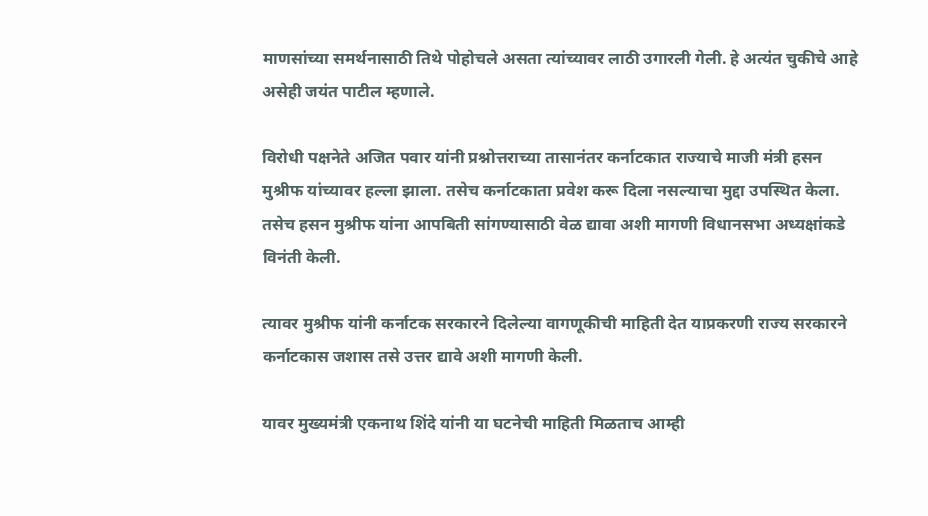माणसांच्या समर्थनासाठी तिथे पोहोचले असता त्यांच्यावर लाठी उगारली गेली. हे अत्यंत चुकीचे आहे असेही जयंत पाटील म्हणाले.

विरोधी पक्षनेते अजित पवार यांनी प्रश्नोत्तराच्या तासानंतर कर्नाटकात राज्याचे माजी मंत्री हसन मुश्रीफ यांच्यावर हल्ला झाला. तसेच कर्नाटकाता प्रवेश करू दिला नसल्याचा मुद्दा उपस्थित केला. तसेच हसन मुश्रीफ यांना आपबिती सांगण्यासाठी वेळ द्यावा अशी मागणी विधानसभा अध्यक्षांकडे विनंती केली.

त्यावर मुश्रीफ यांनी कर्नाटक सरकारने दिलेल्या वागणूकीची माहिती देत याप्रकरणी राज्य सरकारने कर्नाटकास जशास तसे उत्तर द्यावे अशी मागणी केली.

यावर मुख्यमंत्री एकनाथ शिंदे यांनी या घटनेची माहिती मिळताच आम्ही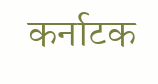कर्नाटक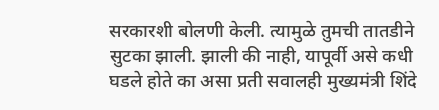सरकारशी बोलणी केली. त्यामुळे तुमची तातडीने सुटका झाली. झाली की नाही, यापूर्वी असे कधी घडले होते का असा प्रती सवालही मुख्यमंत्री शिंदे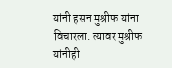यांनी हसन मुश्रीफ यांना विचारला. त्यावर मुश्रीफ यांनीही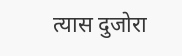त्यास दुजोरा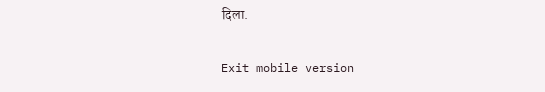दिला.

Exit mobile version